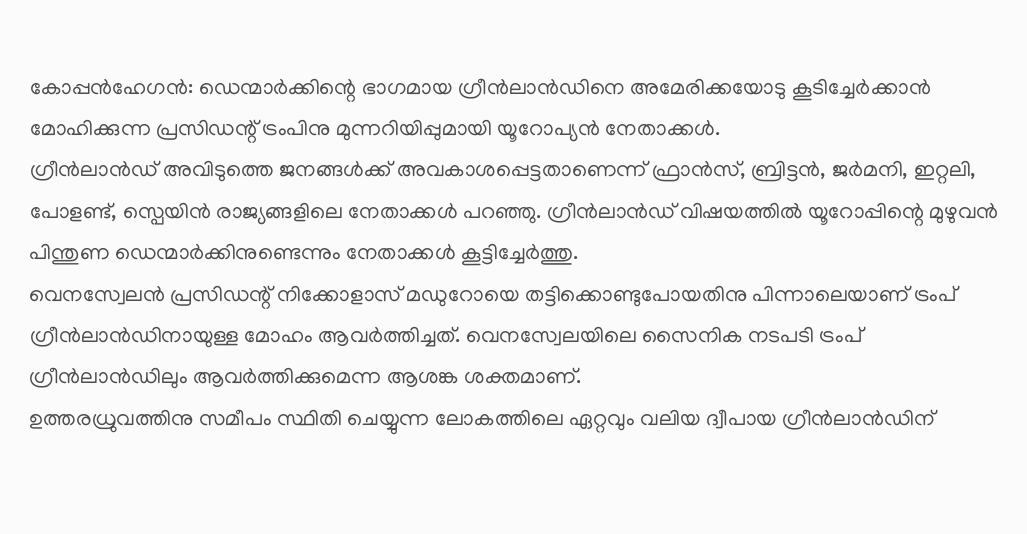കോപ്പൻഹേഗൻ: ഡെന്മാർക്കിന്റെ ഭാഗമായ ഗ്രീൻലാൻഡിനെ അമേരിക്കയോടു കൂടിച്ചേർക്കാൻ മോഹിക്കുന്ന പ്രസിഡന്റ് ട്രംപിനു മുന്നറിയിപ്പുമായി യൂറോപ്യൻ നേതാക്കൾ.
ഗ്രീൻലാൻഡ് അവിടുത്തെ ജനങ്ങൾക്ക് അവകാശപ്പെട്ടതാണെന്ന് ഫ്രാൻസ്, ബ്രിട്ടൻ, ജർമനി, ഇറ്റലി, പോളണ്ട്, സ്പെയിൻ രാജ്യങ്ങളിലെ നേതാക്കൾ പറഞ്ഞു. ഗ്രീൻലാൻഡ് വിഷയത്തിൽ യൂറോപ്പിന്റെ മുഴുവൻ പിന്തുണ ഡെന്മാർക്കിനുണ്ടെന്നും നേതാക്കൾ കൂട്ടിച്ചേർത്തു.
വെനസ്വേലൻ പ്രസിഡന്റ് നിക്കോളാസ് മഡുറോയെ തട്ടിക്കൊണ്ടുപോയതിനു പിന്നാലെയാണ് ട്രംപ് ഗ്രീൻലാൻഡിനായുള്ള മോഹം ആവർത്തിച്ചത്. വെനസ്വേലയിലെ സൈനിക നടപടി ട്രംപ് ഗ്രീൻലാൻഡിലും ആവർത്തിക്കുമെന്ന ആശങ്ക ശക്തമാണ്.
ഉത്തരധ്രുവത്തിനു സമീപം സ്ഥിതി ചെയ്യുന്ന ലോകത്തിലെ ഏറ്റവും വലിയ ദ്വീപായ ഗ്രീൻലാൻഡിന്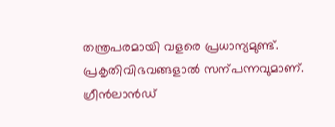തന്ത്രപരമായി വളരെ പ്രധാന്യമുണ്ട്. പ്രകൃതിവിഭവങ്ങളാൽ സന്പന്നവുമാണ്.
ഗ്രീൻലാൻഡ്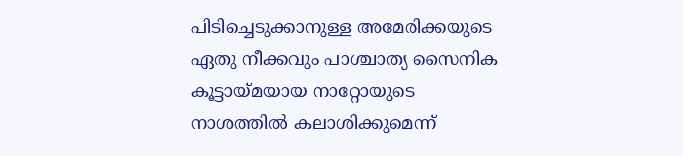പിടിച്ചെടുക്കാനുള്ള അമേരിക്കയുടെ ഏതു നീക്കവും പാശ്ചാത്യ സൈനിക കൂട്ടായ്മയായ നാറ്റോയുടെ നാശത്തിൽ കലാശിക്കുമെന്ന്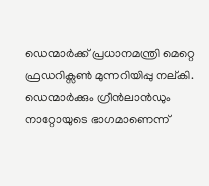ഡെന്മാർക്ക് പ്രധാനമന്ത്രി മെറ്റെ ഫ്രഡറിക്സൺ മുന്നറിയിപ്പു നല്കി. ഡെന്മാർക്കും ഗ്രീൻലാൻഡും നാറ്റോയുടെ ഭാഗമാണെന്ന്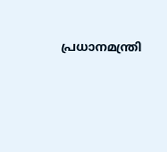പ്രധാനമന്ത്രി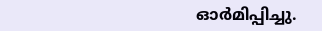ഓർമിപ്പിച്ചു.